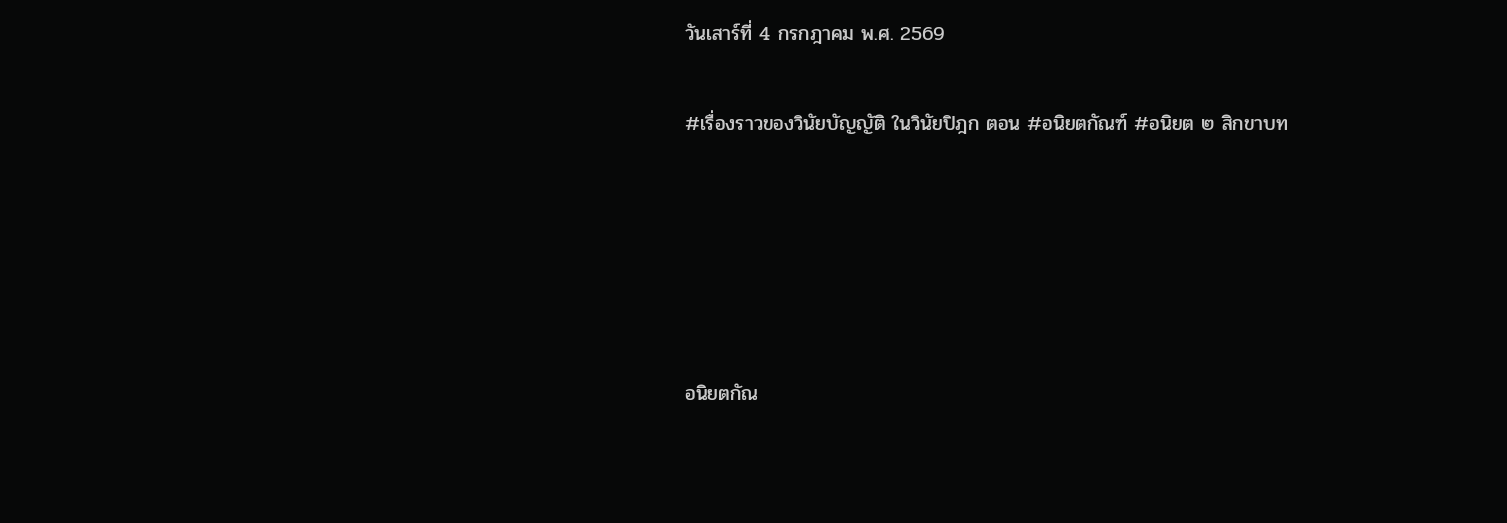วันเสาร์ที่ 4 กรกฎาคม พ.ศ. 2569

#เรื่องราวของวินัยบัญญัติ ในวินัยปิฎก ตอน #อนิยตกัณฑ์ #อนิยต ๒ สิกขาบท





อนิยตกัณ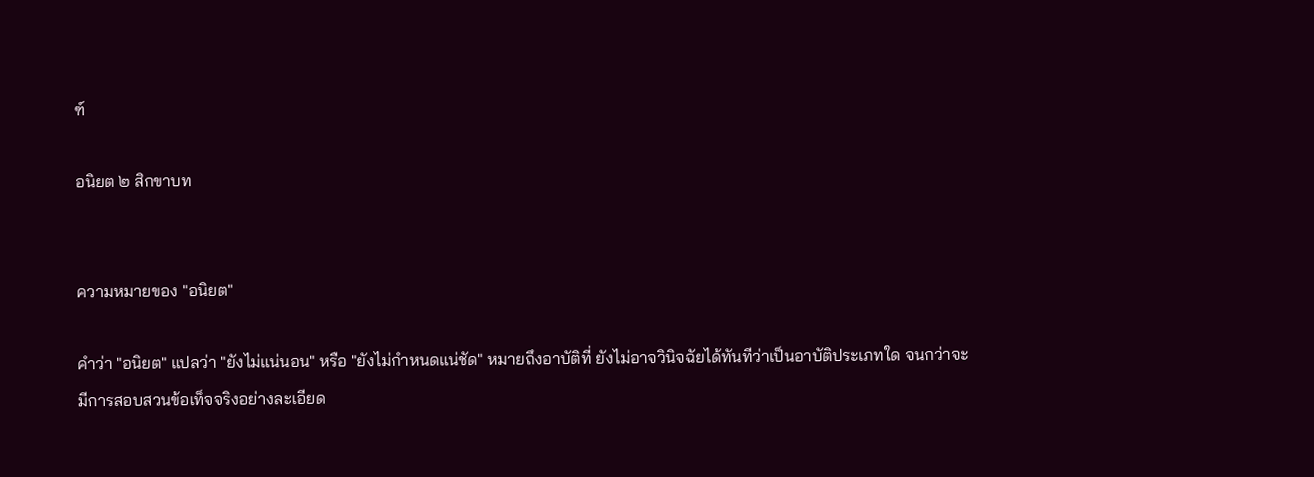ฑ์

อนิยต ๒ สิกขาบท


ความหมายของ "อนิยต"

คำว่า "อนิยต" แปลว่า "ยังไม่แน่นอน" หรือ "ยังไม่กำหนดแน่ชัด" หมายถึงอาบัติที่ ยังไม่อาจวินิจฉัยได้ทันทีว่าเป็นอาบัติประเภทใด จนกว่าจะมีการสอบสวนข้อเท็จจริงอย่างละเอียด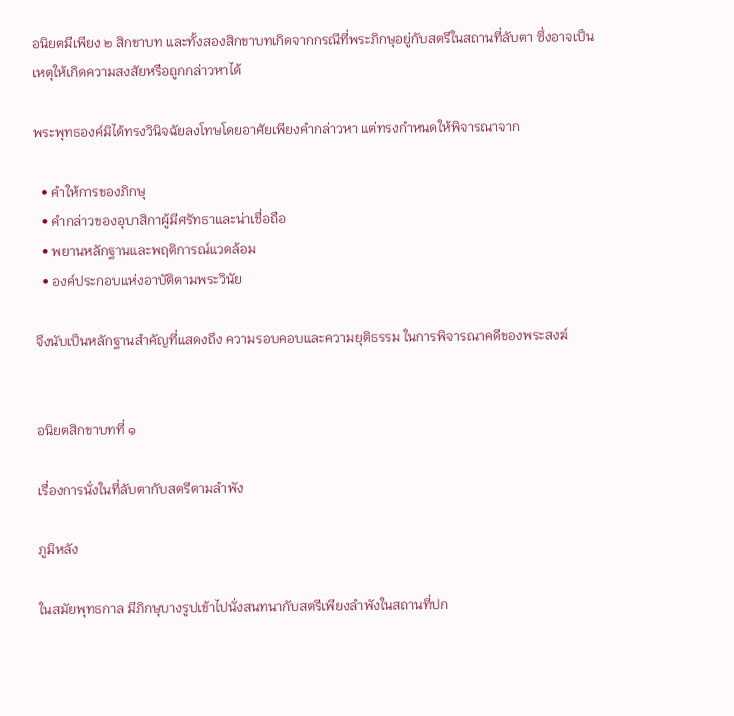อนิยตมีเพียง ๒ สิกขาบท และทั้งสองสิกขาบทเกิดจากกรณีที่พระภิกษุอยู่กับสตรีในสถานที่ลับตา ซึ่งอาจเป็นเหตุให้เกิดความสงสัยหรือถูกกล่าวหาได้

พระพุทธองค์มิได้ทรงวินิจฉัยลงโทษโดยอาศัยเพียงคำกล่าวหา แต่ทรงกำหนดให้พิจารณาจาก

  • คำให้การของภิกษุ
  • คำกล่าวของอุบาสิกาผู้มีศรัทธาและน่าเชื่อถือ
  • พยานหลักฐานและพฤติการณ์แวดล้อม
  • องค์ประกอบแห่งอาบัติตามพระวินัย

จึงนับเป็นหลักฐานสำคัญที่แสดงถึง ความรอบคอบและความยุติธรรม ในการพิจารณาคดีของพระสงฆ์


อนิยตสิกขาบทที่ ๑

เรื่องการนั่งในที่ลับตากับสตรีตามลำพัง

ภูมิหลัง

ในสมัยพุทธกาล มีภิกษุบางรูปเข้าไปนั่งสนทนากับสตรีเพียงลำพังในสถานที่ปก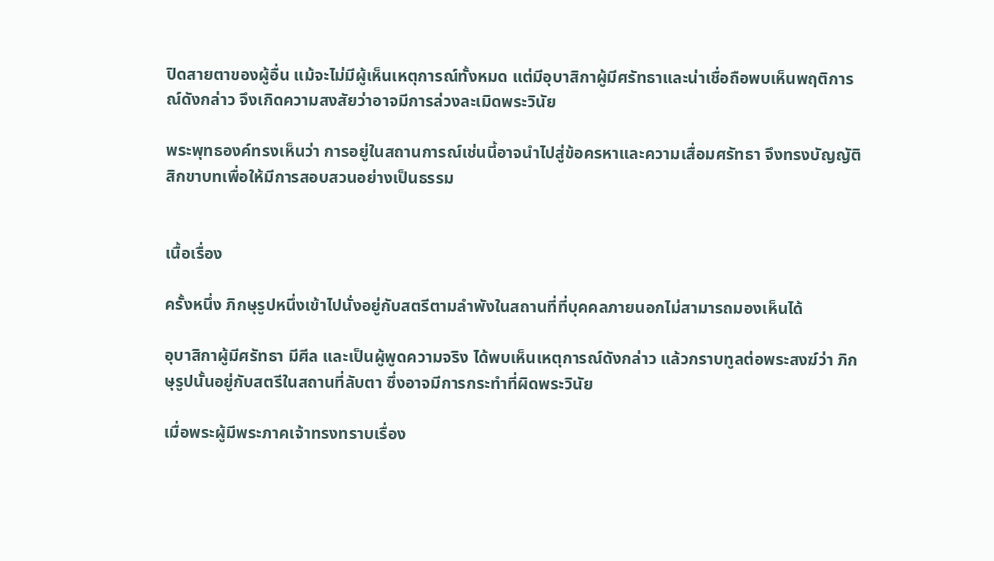ปิดสายตาของผู้อื่น แม้จะไม่มีผู้เห็นเหตุการณ์ทั้งหมด แต่มีอุบาสิกาผู้มีศรัทธาและน่าเชื่อถือพบเห็นพฤติการณ์ดังกล่าว จึงเกิดความสงสัยว่าอาจมีการล่วงละเมิดพระวินัย

พระพุทธองค์ทรงเห็นว่า การอยู่ในสถานการณ์เช่นนี้อาจนำไปสู่ข้อครหาและความเสื่อมศรัทธา จึงทรงบัญญัติสิกขาบทเพื่อให้มีการสอบสวนอย่างเป็นธรรม


เนื้อเรื่อง

ครั้งหนึ่ง ภิกษุรูปหนึ่งเข้าไปนั่งอยู่กับสตรีตามลำพังในสถานที่ที่บุคคลภายนอกไม่สามารถมองเห็นได้

อุบาสิกาผู้มีศรัทธา มีศีล และเป็นผู้พูดความจริง ได้พบเห็นเหตุการณ์ดังกล่าว แล้วกราบทูลต่อพระสงฆ์ว่า ภิกษุรูปนั้นอยู่กับสตรีในสถานที่ลับตา ซึ่งอาจมีการกระทำที่ผิดพระวินัย

เมื่อพระผู้มีพระภาคเจ้าทรงทราบเรื่อง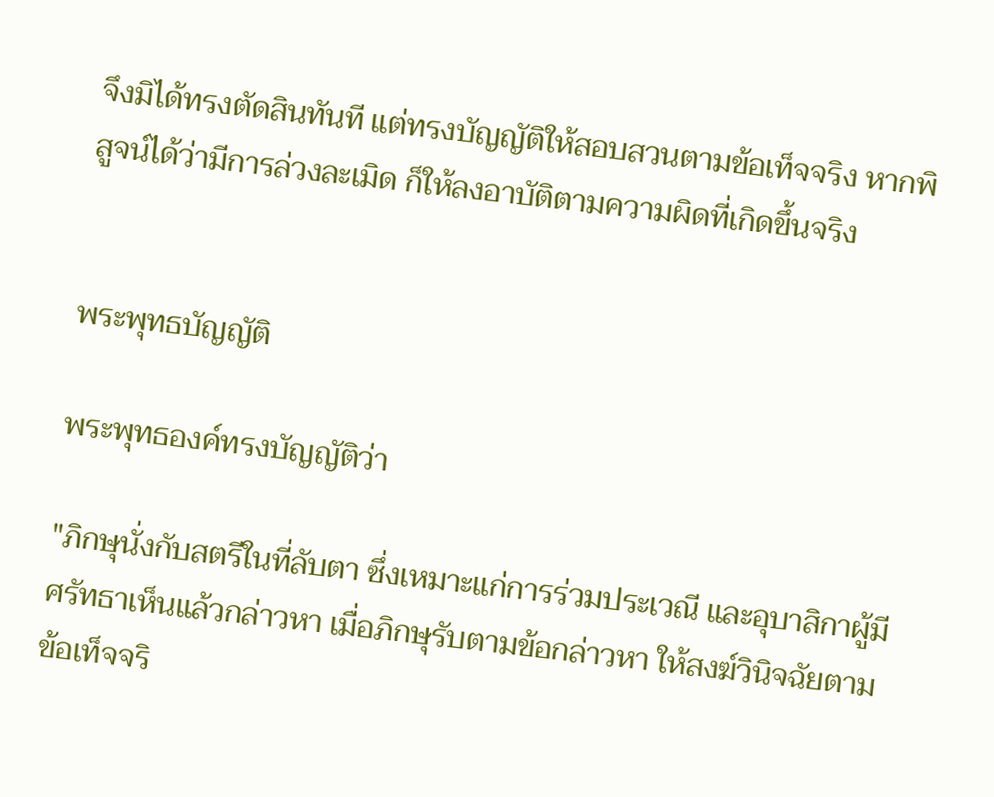จึงมิได้ทรงตัดสินทันที แต่ทรงบัญญัติให้สอบสวนตามข้อเท็จจริง หากพิสูจน์ได้ว่ามีการล่วงละเมิด ก็ให้ลงอาบัติตามความผิดที่เกิดขึ้นจริง


พระพุทธบัญญัติ

พระพุทธองค์ทรงบัญญัติว่า

"ภิกษุนั่งกับสตรีในที่ลับตา ซึ่งเหมาะแก่การร่วมประเวณี และอุบาสิกาผู้มีศรัทธาเห็นแล้วกล่าวหา เมื่อภิกษุรับตามข้อกล่าวหา ให้สงฆ์วินิจฉัยตามข้อเท็จจริ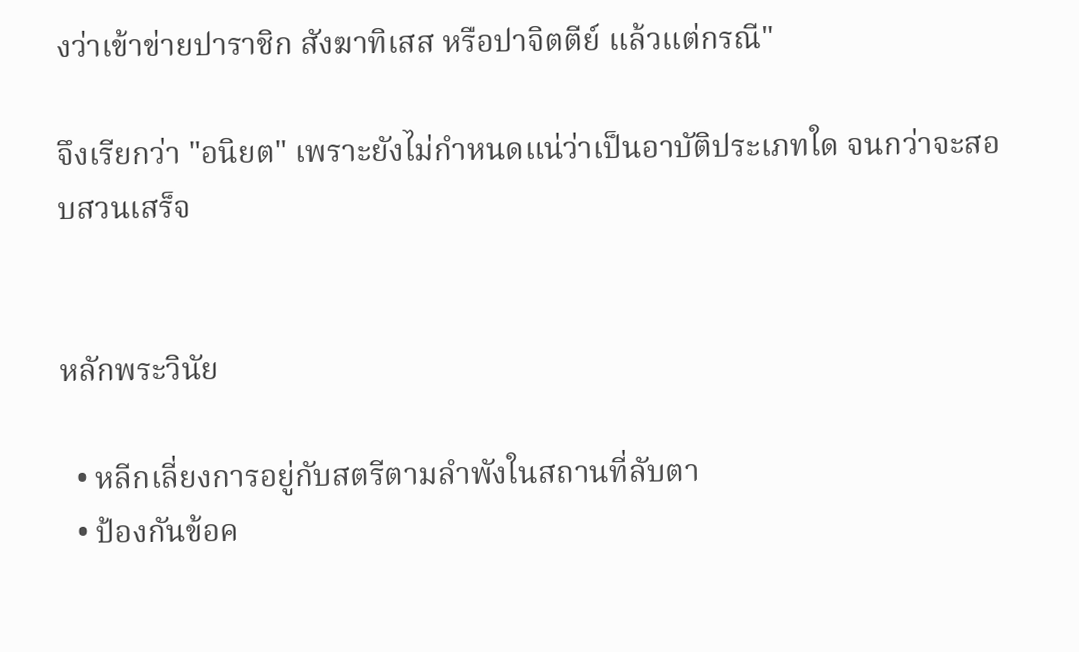งว่าเข้าข่ายปาราชิก สังฆาทิเสส หรือปาจิตตีย์ แล้วแต่กรณี"

จึงเรียกว่า "อนิยต" เพราะยังไม่กำหนดแน่ว่าเป็นอาบัติประเภทใด จนกว่าจะสอบสวนเสร็จ


หลักพระวินัย

  • หลีกเลี่ยงการอยู่กับสตรีตามลำพังในสถานที่ลับตา
  • ป้องกันข้อค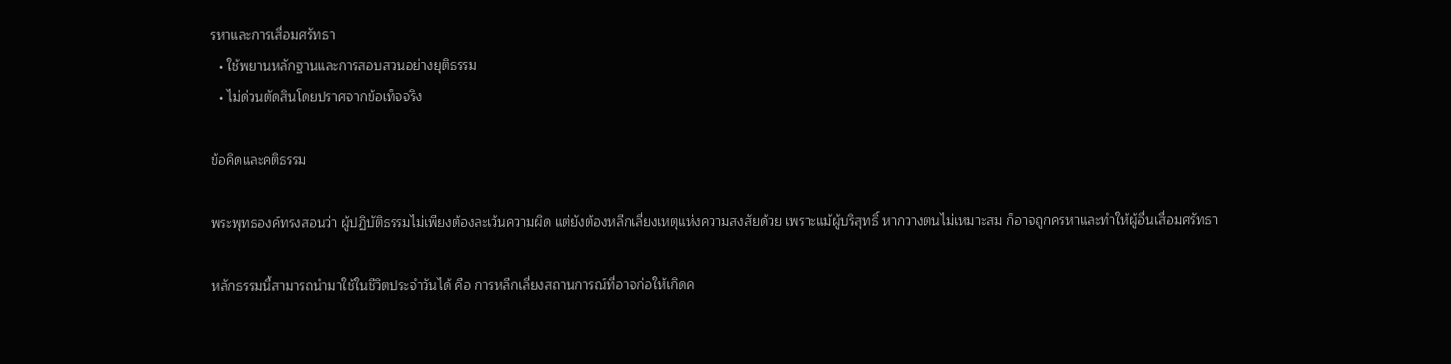รหาและการเสื่อมศรัทธา
  • ใช้พยานหลักฐานและการสอบสวนอย่างยุติธรรม
  • ไม่ด่วนตัดสินโดยปราศจากข้อเท็จจริง

ข้อคิดและคติธรรม

พระพุทธองค์ทรงสอนว่า ผู้ปฏิบัติธรรมไม่เพียงต้องละเว้นความผิด แต่ยังต้องหลีกเลี่ยงเหตุแห่งความสงสัยด้วย เพราะแม้ผู้บริสุทธิ์ หากวางตนไม่เหมาะสม ก็อาจถูกครหาและทำให้ผู้อื่นเสื่อมศรัทธา

หลักธรรมนี้สามารถนำมาใช้ในชีวิตประจำวันได้ คือ การหลีกเลี่ยงสถานการณ์ที่อาจก่อให้เกิดค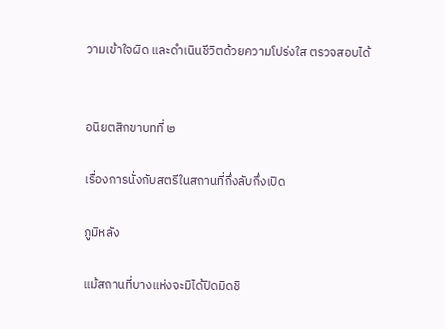วามเข้าใจผิด และดำเนินชีวิตด้วยความโปร่งใส ตรวจสอบได้


อนิยตสิกขาบทที่ ๒

เรื่องการนั่งกับสตรีในสถานที่กึ่งลับกึ่งเปิด

ภูมิหลัง

แม้สถานที่บางแห่งจะมิได้ปิดมิดชิ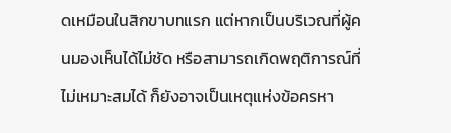ดเหมือนในสิกขาบทแรก แต่หากเป็นบริเวณที่ผู้คนมองเห็นได้ไม่ชัด หรือสามารถเกิดพฤติการณ์ที่ไม่เหมาะสมได้ ก็ยังอาจเป็นเหตุแห่งข้อครหา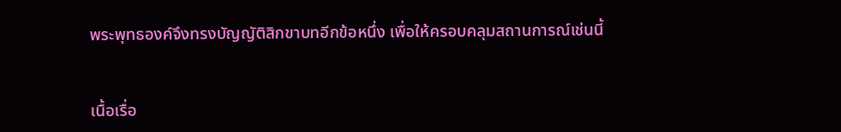พระพุทธองค์จึงทรงบัญญัติสิกขาบทอีกข้อหนึ่ง เพื่อให้ครอบคลุมสถานการณ์เช่นนี้


เนื้อเรื่อ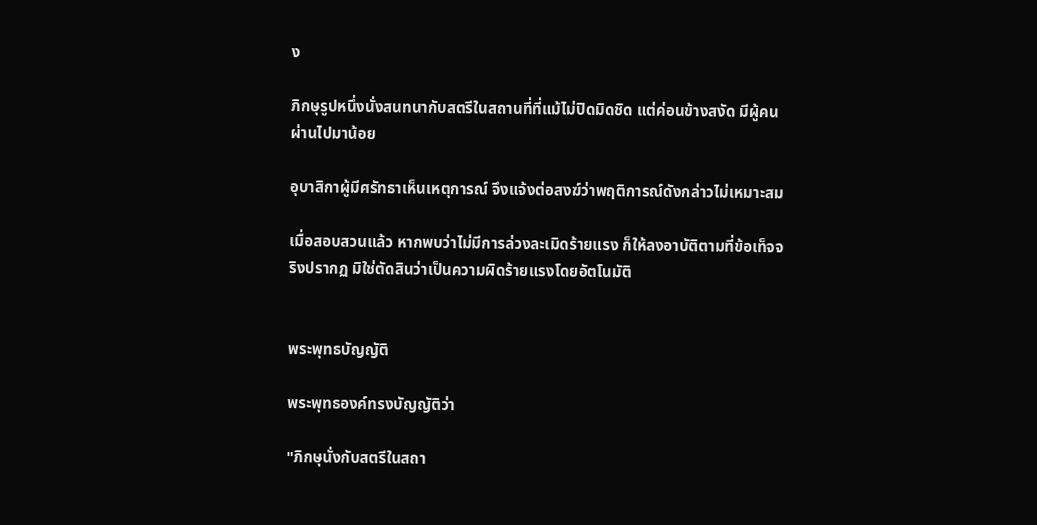ง

ภิกษุรูปหนึ่งนั่งสนทนากับสตรีในสถานที่ที่แม้ไม่ปิดมิดชิด แต่ค่อนข้างสงัด มีผู้คนผ่านไปมาน้อย

อุบาสิกาผู้มีศรัทธาเห็นเหตุการณ์ จึงแจ้งต่อสงฆ์ว่าพฤติการณ์ดังกล่าวไม่เหมาะสม

เมื่อสอบสวนแล้ว หากพบว่าไม่มีการล่วงละเมิดร้ายแรง ก็ให้ลงอาบัติตามที่ข้อเท็จจริงปรากฏ มิใช่ตัดสินว่าเป็นความผิดร้ายแรงโดยอัตโนมัติ


พระพุทธบัญญัติ

พระพุทธองค์ทรงบัญญัติว่า

"ภิกษุนั่งกับสตรีในสถา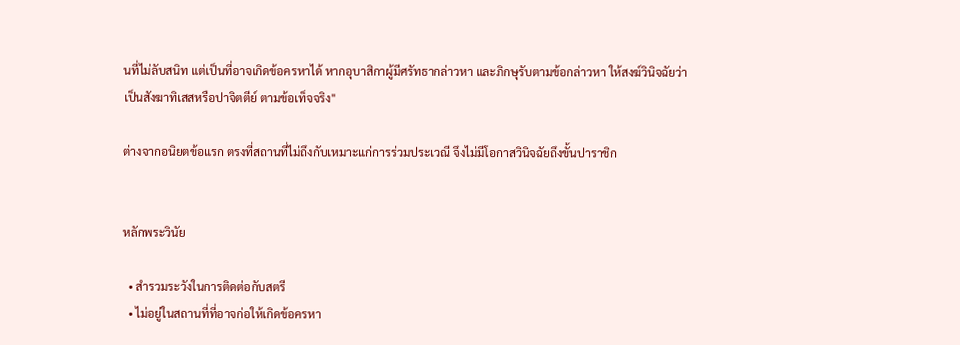นที่ไม่ลับสนิท แต่เป็นที่อาจเกิดข้อครหาได้ หากอุบาสิกาผู้มีศรัทธากล่าวหา และภิกษุรับตามข้อกล่าวหา ให้สงฆ์วินิจฉัยว่าเป็นสังฆาทิเสสหรือปาจิตตีย์ ตามข้อเท็จจริง"

ต่างจากอนิยตข้อแรก ตรงที่สถานที่ไม่ถึงกับเหมาะแก่การร่วมประเวณี จึงไม่มีโอกาสวินิจฉัยถึงขั้นปาราชิก


หลักพระวินัย

  • สำรวมระวังในการติดต่อกับสตรี
  • ไม่อยู่ในสถานที่ที่อาจก่อให้เกิดข้อครหา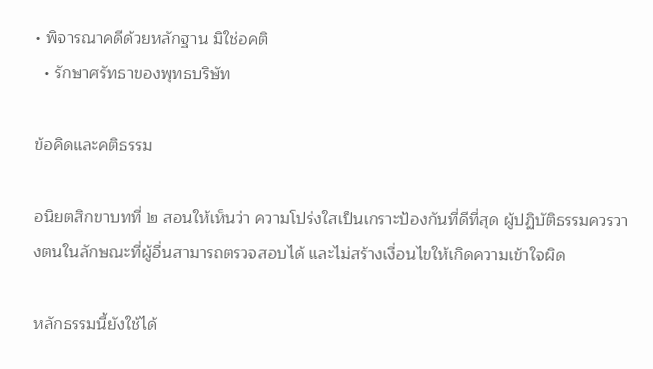• พิจารณาคดีด้วยหลักฐาน มิใช่อคติ
  • รักษาศรัทธาของพุทธบริษัท

ข้อคิดและคติธรรม

อนิยตสิกขาบทที่ ๒ สอนให้เห็นว่า ความโปร่งใสเป็นเกราะป้องกันที่ดีที่สุด ผู้ปฏิบัติธรรมควรวางตนในลักษณะที่ผู้อื่นสามารถตรวจสอบได้ และไม่สร้างเงื่อนไขให้เกิดความเข้าใจผิด

หลักธรรมนี้ยังใช้ได้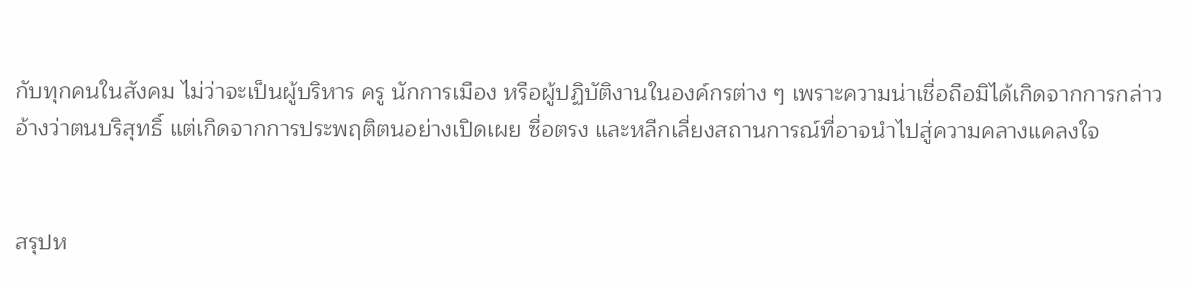กับทุกคนในสังคม ไม่ว่าจะเป็นผู้บริหาร ครู นักการเมือง หรือผู้ปฏิบัติงานในองค์กรต่าง ๆ เพราะความน่าเชื่อถือมิได้เกิดจากการกล่าวอ้างว่าตนบริสุทธิ์ แต่เกิดจากการประพฤติตนอย่างเปิดเผย ซื่อตรง และหลีกเลี่ยงสถานการณ์ที่อาจนำไปสู่ความคลางแคลงใจ


สรุปห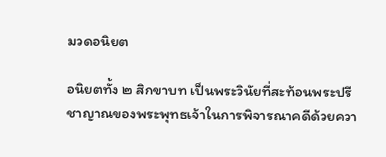มวดอนิยต

อนิยตทั้ง ๒ สิกขาบท เป็นพระวินัยที่สะท้อนพระปรีชาญาณของพระพุทธเจ้าในการพิจารณาคดีด้วยควา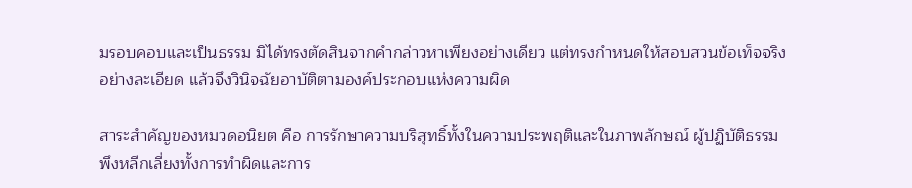มรอบคอบและเป็นธรรม มิได้ทรงตัดสินจากคำกล่าวหาเพียงอย่างเดียว แต่ทรงกำหนดให้สอบสวนข้อเท็จจริงอย่างละเอียด แล้วจึงวินิจฉัยอาบัติตามองค์ประกอบแห่งความผิด

สาระสำคัญของหมวดอนิยต คือ การรักษาความบริสุทธิ์ทั้งในความประพฤติและในภาพลักษณ์ ผู้ปฏิบัติธรรมพึงหลีกเลี่ยงทั้งการทำผิดและการ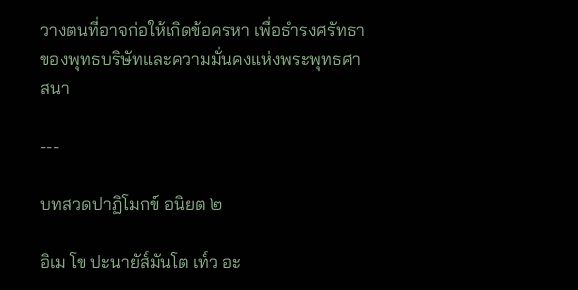วางตนที่อาจก่อให้เกิดข้อครหา เพื่อธำรงศรัทธาของพุทธบริษัทและความมั่นคงแห่งพระพุทธศาสนา

---

บทสวดปาฏิโมกข์ อนิยต ๒

อิเม โข ปะนายัส๎มันโต เท๎ว อะ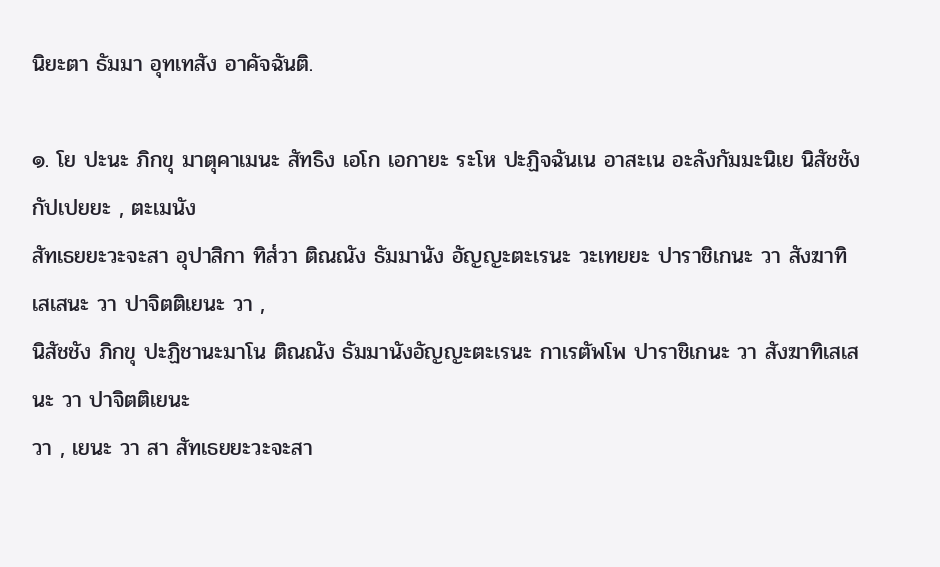นิยะตา ธัมมา อุทเทสัง อาคัจฉันติ.

๑. โย ปะนะ ภิกขุ มาตุคาเมนะ สัทธิง เอโก เอกายะ ระโห ปะฏิจฉันเน อาสะเน อะลังกัมมะนิเย นิสัชชัง กัปเปยยะ , ตะเมนัง
สัทเธยยะวะจะสา อุปาสิกา ทิส๎วา ติณณัง ธัมมานัง อัญญะตะเรนะ วะเทยยะ ปาราชิเกนะ วา สังฆาทิเสเสนะ วา ปาจิตติเยนะ วา ,
นิสัชชัง ภิกขุ ปะฏิชานะมาโน ติณณัง ธัมมานังอัญญะตะเรนะ กาเรตัพโพ ปาราชิเกนะ วา สังฆาทิเสเสนะ วา ปาจิตติเยนะ
วา , เยนะ วา สา สัทเธยยะวะจะสา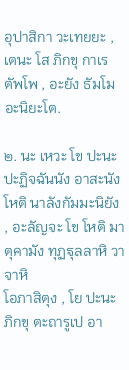อุปาสิกา วะเทยยะ , เตนะ โส ภิกขุ กาเรตัพโพ , อะยัง ธัมโม อะนิยะโต.

๒. นะ เหวะ โข ปะนะ ปะฏิจฉันนัง อาสะนัง โหติ นาลังกัมมะนิยัง , อะลัญจะ โข โหติ มาตุคามัง ทุฏฐุลลาหิ วาจาหิ
โอภาสิตุง , โย ปะนะ ภิกขุ ตะถารูเป อา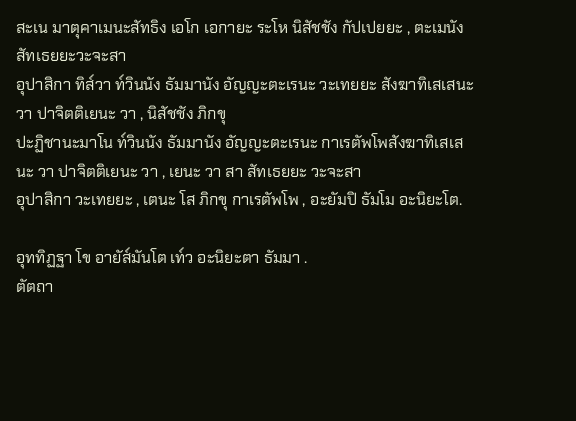สะเน มาตุคาเมนะสัทธิง เอโก เอกายะ ระโห นิสัชชัง กัปเปยยะ , ตะเมนัง สัทเธยยะวะจะสา
อุปาสิกา ทิส๎วา ท๎วินนัง ธัมมานัง อัญญะตะเรนะ วะเทยยะ สังฆาทิเสเสนะ วา ปาจิตติเยนะ วา , นิสัชชัง ภิกขุ
ปะฏิชานะมาโน ท๎วินนัง ธัมมานัง อัญญะตะเรนะ กาเรตัพโพสังฆาทิเสเสนะ วา ปาจิตติเยนะ วา , เยนะ วา สา สัทเธยยะ วะจะสา
อุปาสิกา วะเทยยะ , เตนะ โส ภิกขุ กาเรตัพโพ , อะยัมปิ ธัมโม อะนิยะโต.

อุททิฏฐา โข อายัส๎มันโต เท๎ว อะนิยะตา ธัมมา .
ตัตถา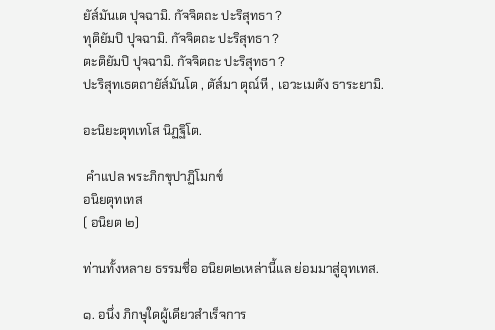ยัส๎มันเต ปุจฉามิ. กัจจิตถะ ปะริสุทธา ?
ทุติยัมปิ ปุจฉามิ. กัจจิตถะ ปะริสุทธา ?
ตะติยัมปิ ปุจฉามิ. กัจจิตถะ ปะริสุทธา ?
ปะริสุทเธตถายัส๎มันโต , ตัส๎มา ตุณ๎หี , เอวะเมตัง ธาระยามิ.

อะนิยะตุทเทโส นิฏฐิโต.

 คำแปล พระภิกขุปาฏิโมกข์
อนิยตุทเทส
( อนิยต ๒)

ท่านทั้งหลาย ธรรมชื่อ อนิยต๒เหล่านี้แล ย่อมมาสู่อุทเทส.

๑. อนึ่ง ภิกษุใดผู้เดียวสำเร็จการ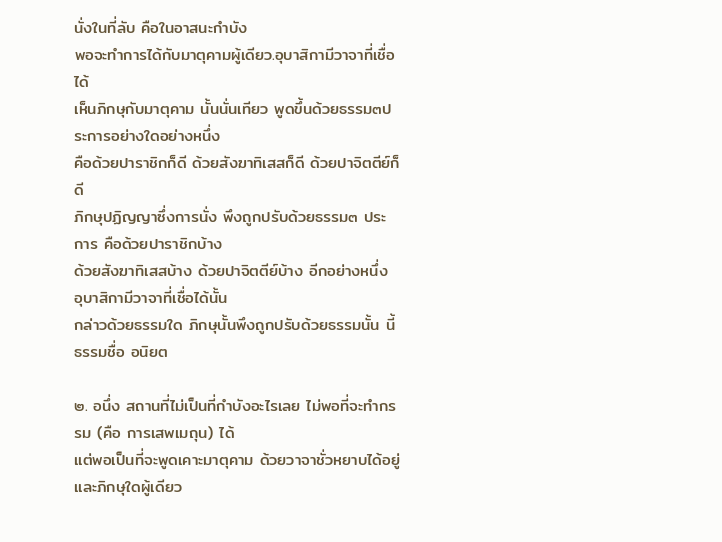นั่งในที่ลับ คือในอาสนะกำบัง
พอจะทำการได้กับมาตุคามผู้เดียว.อุบาสิกามีวาจาที่เชื่อได้
เห็นภิกษุกับมาตุคาม นั้นนั่นเทียว พูดขึ้นด้วยธรรม๓ประการอย่างใดอย่างหนึ่ง
คือด้วยปาราชิกก็ดี ด้วยสังฆาทิเสสก็ดี ด้วยปาจิตตีย์ก็ดี
ภิกษุปฏิญญาซึ่งการนั่ง พึงถูกปรับด้วยธรรม๓ ประการ คือด้วยปาราชิกบ้าง
ด้วยสังฆาทิเสสบ้าง ด้วยปาจิตตีย์บ้าง อีกอย่างหนึ่ง อุบาสิกามีวาจาที่เชื่อได้นั้น
กล่าวด้วยธรรมใด ภิกษุนั้นพึงถูกปรับด้วยธรรมนั้น นี้ธรรมชื่อ อนิยต

๒. อนึ่ง สถานที่ไม่เป็นที่กำบังอะไรเลย ไม่พอที่จะทำกรรม (คือ การเสพเมถุน) ได้
แต่พอเป็นที่จะพูดเคาะมาตุคาม ด้วยวาจาชั่วหยาบได้อยู่ และภิกษุใดผู้เดียว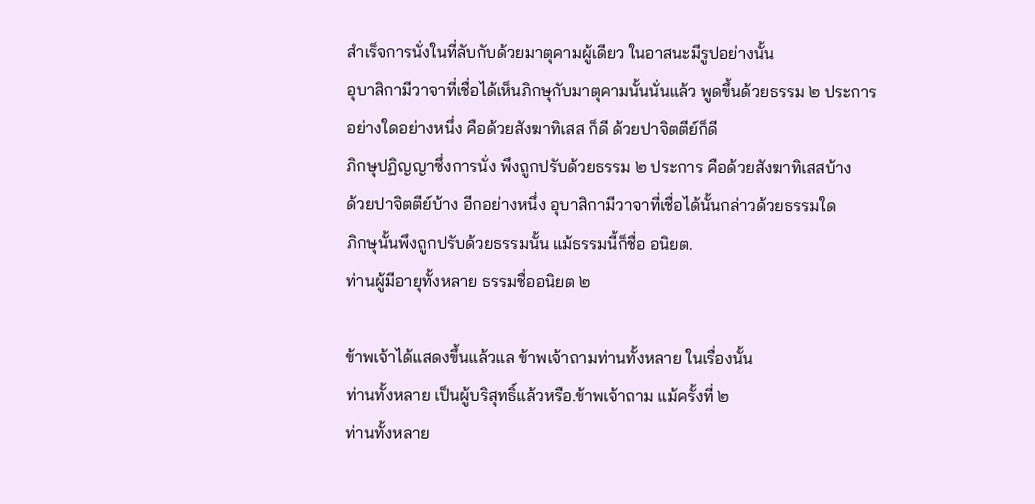สำเร็จการนั่งในที่ลับกับด้วยมาตุคามผู้เดียว ในอาสนะมีรูปอย่างนั้น
อุบาสิกามีวาจาที่เชื่อได้เห็นภิกษุกับมาตุคามนั้นนั่นแล้ว พูดขึ้นด้วยธรรม ๒ ประการ
อย่างใดอย่างหนึ่ง คือด้วยสังฆาทิเสส ก็ดี ด้วยปาจิตตีย์ก็ดี
ภิกษุปฏิญญาซึ่งการนั่ง พึงถูกปรับด้วยธรรม ๒ ประการ คือด้วยสังฆาทิเสสบ้าง
ด้วยปาจิตตีย์บ้าง อีกอย่างหนึ่ง อุบาสิกามีวาจาที่เชื่อได้นั้นกล่าวด้วยธรรมใด
ภิกษุนั้นพึงถูกปรับด้วยธรรมนั้น แม้ธรรมนี้ก็ชื่อ อนิยต.
ท่านผู้มีอายุทั้งหลาย ธรรมชื่ออนิยต ๒

ข้าพเจ้าได้แสดงขึ้นแล้วแล ข้าพเจ้าถามท่านทั้งหลาย ในเรื่องนั้น
ท่านทั้งหลาย เป็นผู้บริสุทธิ์แล้วหรือ.ข้าพเจ้าถาม แม้ครั้งที่ ๒
ท่านทั้งหลาย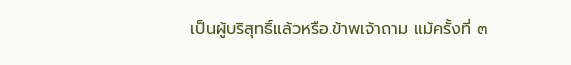เป็นผู้บริสุทธิ์แล้วหรือ.ข้าพเจ้าถาม แม้ครั้งที่ ๓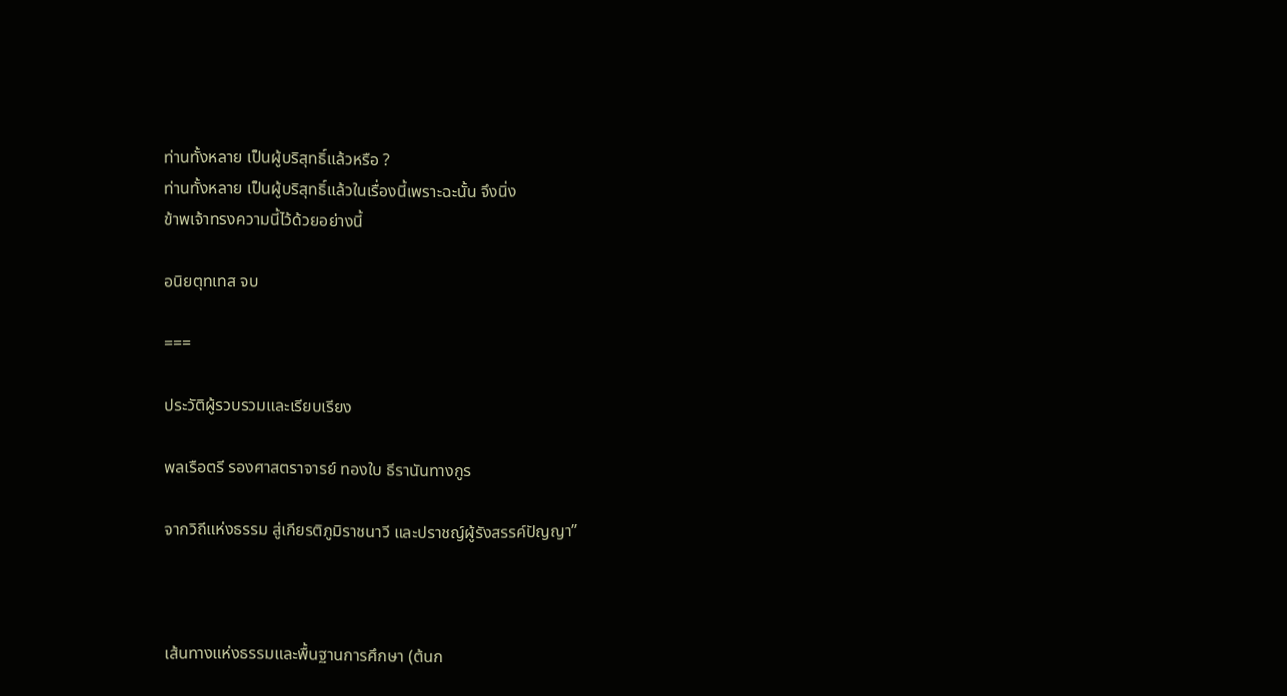ท่านทั้งหลาย เป็นผู้บริสุทธิ์แล้วหรือ ?
ท่านทั้งหลาย เป็นผู้บริสุทธิ์แล้วในเรื่องนี้เพราะฉะนั้น จึงนิ่ง
ข้าพเจ้าทรงความนี้ไว้ด้วยอย่างนี้

อนิยตุทเทส จบ

===

ประวัติผู้รวบรวมและเรียบเรียง

พลเรือตรี รองศาสตราจารย์ ทองใบ ธีรานันทางกูร

จากวิถีแห่งธรรม สู่เกียรติภูมิราชนาวี และปราชญ์ผู้รังสรรค์ปัญญา”



เส้นทางแห่งธรรมและพื้นฐานการศึกษา (ต้นก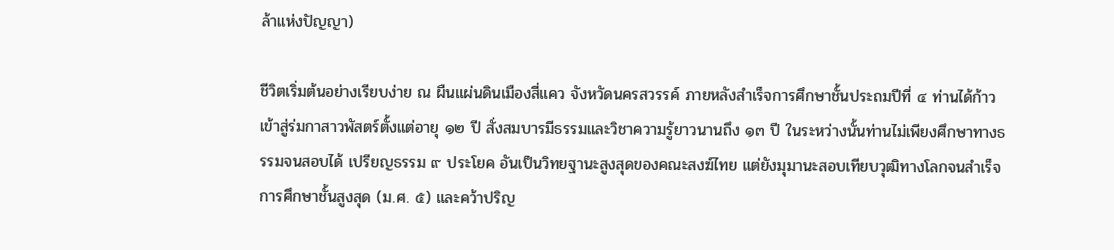ล้าแห่งปัญญา)

ชีวิตเริ่มต้นอย่างเรียบง่าย ณ ผืนแผ่นดินเมืองสี่แคว จังหวัดนครสวรรค์ ภายหลังสำเร็จการศึกษาชั้นประถมปีที่ ๔ ท่านได้ก้าวเข้าสู่ร่มกาสาวพัสตร์ตั้งแต่อายุ ๑๒ ปี สั่งสมบารมีธรรมและวิชาความรู้ยาวนานถึง ๑๓ ปี ในระหว่างนั้นท่านไม่เพียงศึกษาทางธรรมจนสอบได้ เปรียญธรรม ๙ ประโยค อันเป็นวิทยฐานะสูงสุดของคณะสงฆ์ไทย แต่ยังมุมานะสอบเทียบวุฒิทางโลกจนสำเร็จการศึกษาชั้นสูงสุด (ม.ศ. ๕) และคว้าปริญ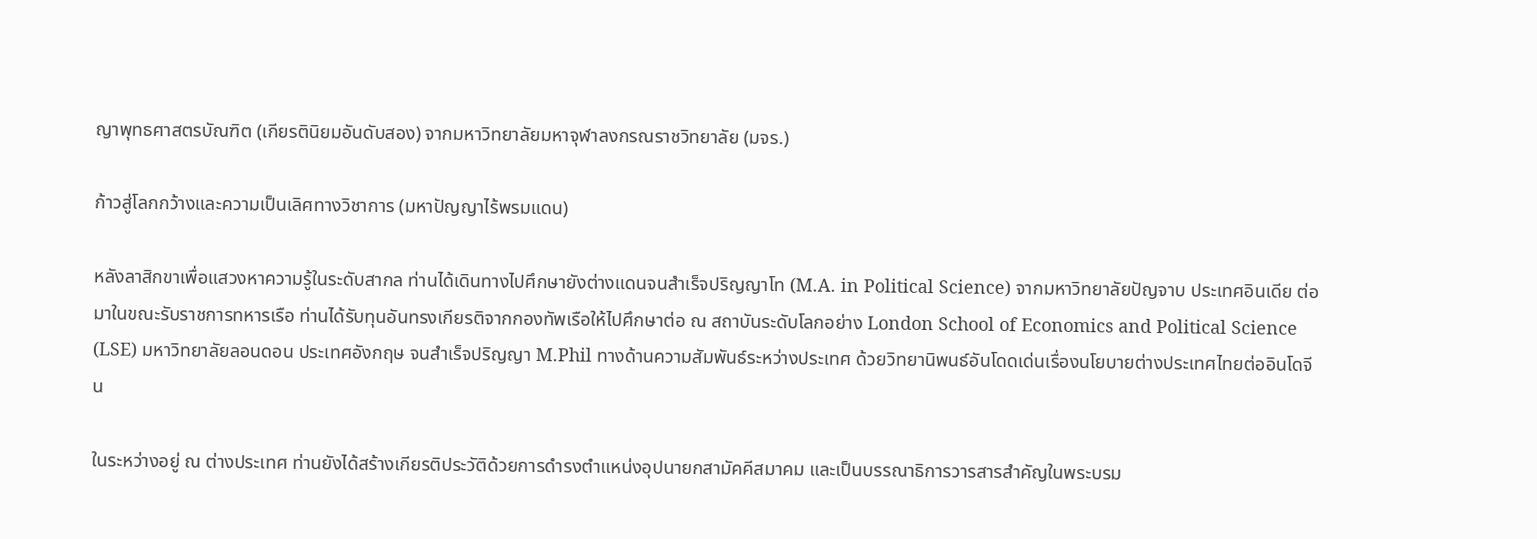ญาพุทธศาสตรบัณฑิต (เกียรตินิยมอันดับสอง) จากมหาวิทยาลัยมหาจุฬาลงกรณราชวิทยาลัย (มจร.)

ก้าวสู่โลกกว้างและความเป็นเลิศทางวิชาการ (มหาปัญญาไร้พรมแดน)

หลังลาสิกขาเพื่อแสวงหาความรู้ในระดับสากล ท่านได้เดินทางไปศึกษายังต่างแดนจนสำเร็จปริญญาโท (M.A. in Political Science) จากมหาวิทยาลัยปัญจาบ ประเทศอินเดีย ต่อมาในขณะรับราชการทหารเรือ ท่านได้รับทุนอันทรงเกียรติจากกองทัพเรือให้ไปศึกษาต่อ ณ สถาบันระดับโลกอย่าง London School of Economics and Political Science (LSE) มหาวิทยาลัยลอนดอน ประเทศอังกฤษ จนสำเร็จปริญญา M.Phil ทางด้านความสัมพันธ์ระหว่างประเทศ ด้วยวิทยานิพนธ์อันโดดเด่นเรื่องนโยบายต่างประเทศไทยต่ออินโดจีน

ในระหว่างอยู่ ณ ต่างประเทศ ท่านยังได้สร้างเกียรติประวัติด้วยการดำรงตำแหน่งอุปนายกสามัคคีสมาคม และเป็นบรรณาธิการวารสารสำคัญในพระบรม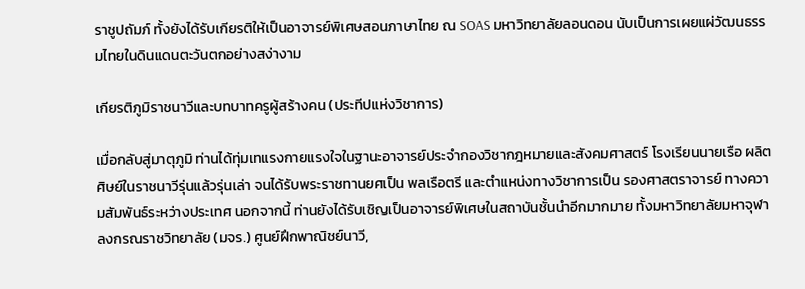ราชูปถัมภ์ ทั้งยังได้รับเกียรติให้เป็นอาจารย์พิเศษสอนภาษาไทย ณ SOAS มหาวิทยาลัยลอนดอน นับเป็นการเผยแผ่วัฒนธรรมไทยในดินแดนตะวันตกอย่างสง่างาม

เกียรติภูมิราชนาวีและบทบาทครูผู้สร้างคน (ประทีปแห่งวิชาการ)

เมื่อกลับสู่มาตุภูมิ ท่านได้ทุ่มเทแรงกายแรงใจในฐานะอาจารย์ประจำกองวิชากฎหมายและสังคมศาสตร์ โรงเรียนนายเรือ ผลิตศิษย์ในราชนาวีรุ่นแล้วรุ่นเล่า จนได้รับพระราชทานยศเป็น พลเรือตรี และตำแหน่งทางวิชาการเป็น รองศาสตราจารย์ ทางความสัมพันธ์ระหว่างประเทศ นอกจากนี้ ท่านยังได้รับเชิญเป็นอาจารย์พิเศษในสถาบันชั้นนำอีกมากมาย ทั้งมหาวิทยาลัยมหาจุฬาลงกรณราชวิทยาลัย (มจร.) ศูนย์ฝึกพาณิชย์นาวี,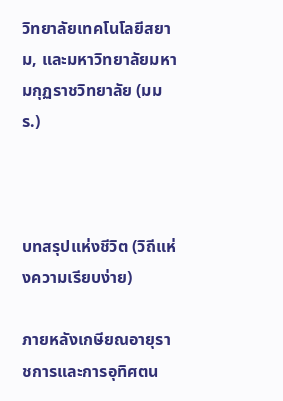วิทยาลัยเทคโนโลยีสยาม, และมหาวิทยาลัยมหามกุฏราชวิทยาลัย (มมร.)



บทสรุปแห่งชีวิต (วิถีแห่งความเรียบง่าย)

ภายหลังเกษียณอายุราชการและการอุทิศตน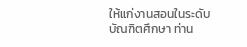ให้แก่งานสอนในระดับบัณฑิตศึกษา ท่าน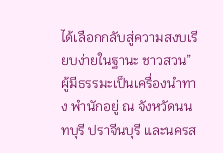ได้เลือกกลับสู่ความสงบเรียบง่ายในฐานะ ชาวสวน” ผู้มีธรรมะเป็นเครื่องนำทาง พำนักอยู่ ณ จังหวัดนนทบุรี ปราจีนบุรี และนครส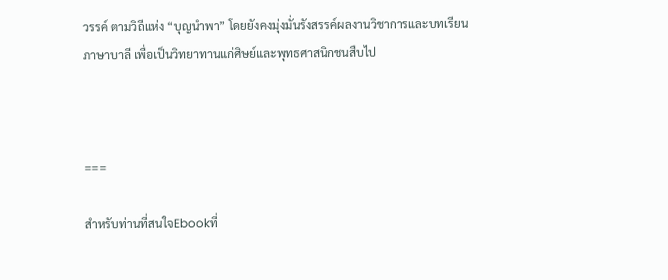วรรค์ ตามวิถีแห่ง “บุญนำพา” โดยยังคงมุ่งมั่นรังสรรค์ผลงานวิชาการและบทเรียนภาษาบาลี เพื่อเป็นวิทยาทานแก่ศิษย์และพุทธศาสนิกชนสืบไป



===

สำหรับท่านที่สนใจEbookที่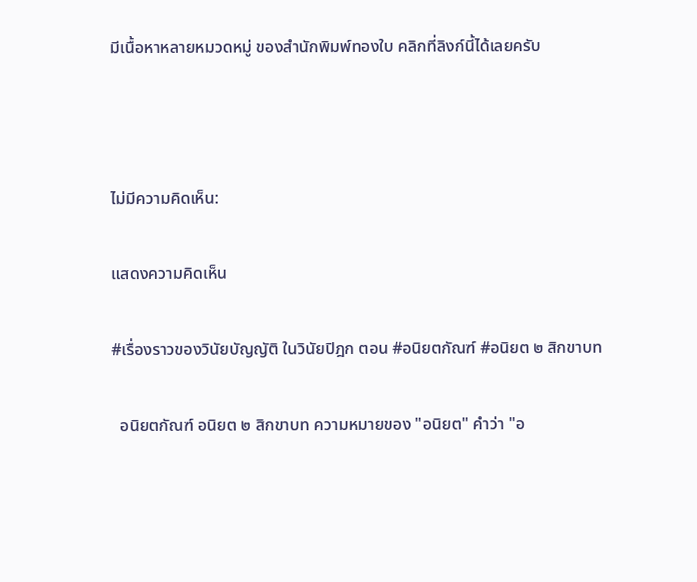มีเนื้อหาหลายหมวดหมู่ ของสำนักพิมพ์ทองใบ คลิกที่ลิงก์นี้ได้เลยครับ



ไม่มีความคิดเห็น:

แสดงความคิดเห็น

#เรื่องราวของวินัยบัญญัติ ในวินัยปิฎก ตอน #อนิยตกัณฑ์ #อนิยต ๒ สิกขาบท

  อนิยตกัณฑ์ อนิยต ๒ สิกขาบท ความหมายของ "อนิยต" คำว่า "อ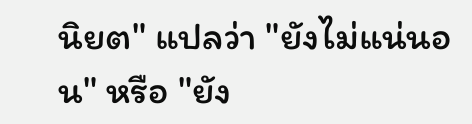นิยต" แปลว่า "ยังไม่แน่นอน" หรือ "ยัง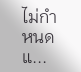ไม่กำหนดแ...